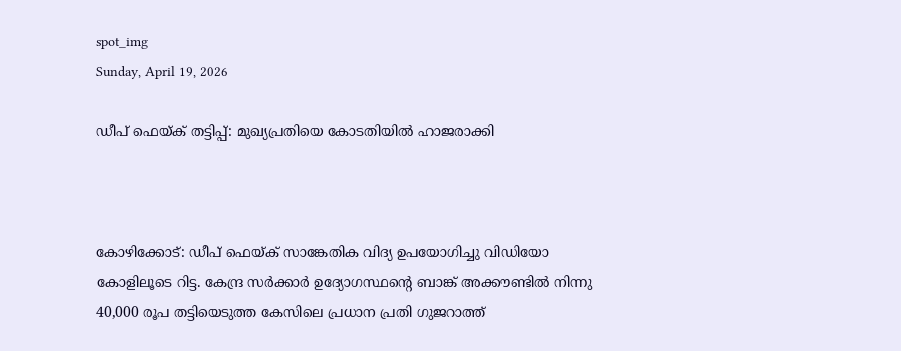spot_img
Sunday, April 19, 2026

ഡീപ് ഫെയ്ക് തട്ടിപ്പ്: മുഖ്യപ്രതിയെ കോടതിയിൽ ഹാജരാക്കി



കോഴിക്കോട്: ഡീപ് ഫെയ്ക് സാങ്കേതിക വിദ്യ ഉപയോഗിച്ചു വിഡിയോ കോളിലൂടെ റിട്ട. കേന്ദ്ര സർക്കാർ ഉദ്യോഗസ്ഥന്റെ ബാങ്ക് അക്കൗണ്ടിൽ നിന്നു 40,000 രൂപ തട്ടിയെടുത്ത കേസിലെ പ്രധാന പ്രതി ഗുജറാത്ത്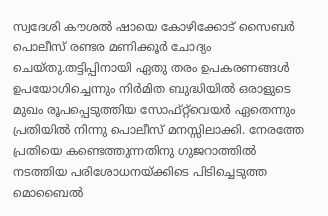സ്വദേശി കൗശൽ ഷായെ കോഴിക്കോട് സൈബർ പൊലീസ് രണ്ടര മണിക്കൂർ ചോദ്യം ചെയ്തു.തട്ടിപ്പിനായി ഏതു തരം ഉപകരണങ്ങൾ ഉപയോഗിച്ചെന്നും നിർമിത ബുദ്ധിയിൽ ഒരാളുടെ മുഖം രൂപപ്പെടുത്തിയ സോഫ്റ്റ്‌വെയർ ഏതെന്നും പ്രതിയിൽ നിന്നു പൊലീസ് മനസ്സിലാക്കി. നേരത്തേ പ്രതിയെ കണ്ടെത്തുന്നതിനു ഗുജറാത്തിൽ നടത്തിയ പരിശോധനയ്ക്കിടെ പിടിച്ചെടുത്ത മൊബൈൽ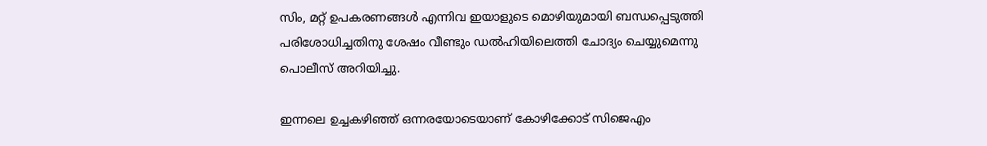സിം, മറ്റ് ഉപകരണങ്ങൾ എന്നിവ ഇയാളുടെ മൊഴിയുമായി ബന്ധപ്പെടുത്തി പരിശോധിച്ചതിനു ശേഷം വീണ്ടും ഡൽഹിയിലെത്തി ചോദ്യം ചെയ്യുമെന്നു പൊലീസ് അറിയിച്ചു.

ഇന്നലെ ഉച്ചകഴിഞ്ഞ് ഒന്നരയോടെയാണ് കോഴിക്കോട് സിജെഎം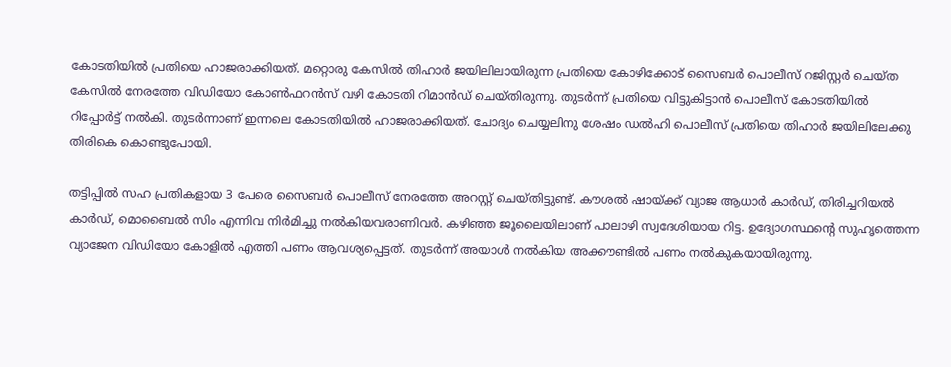കോടതിയിൽ പ്രതിയെ ഹാജരാക്കിയത്. മറ്റൊരു കേസിൽ തിഹാർ ജയിലിലായിരുന്ന പ്രതിയെ കോഴിക്കോട് സൈബർ പൊലീസ് റജിസ്റ്റർ ചെയ്ത കേസിൽ നേരത്തേ വിഡിയോ കോൺഫറൻസ് വഴി കോടതി റിമാൻഡ് ചെയ്തിരുന്നു. തുടർന്ന് പ്രതിയെ വിട്ടുകിട്ടാൻ പൊലീസ് കോടതിയിൽ റിപ്പോർട്ട് നൽകി. തുടർന്നാണ് ഇന്നലെ കോടതിയിൽ ഹാജരാക്കിയത്. ചോദ്യം ചെയ്യലിനു ശേഷം ഡൽഹി പൊലീസ് പ്രതിയെ തിഹാർ ജയിലിലേക്കു തിരികെ കൊണ്ടുപോയി.

തട്ടിപ്പിൽ സഹ പ്രതികളായ 3 പേരെ സൈബർ പൊലീസ് നേരത്തേ അറസ്റ്റ് ചെയ്തിട്ടുണ്ട്. കൗശൽ ഷായ്ക്ക് വ്യാജ ആധാർ കാർഡ്, തിരിച്ചറിയൽ കാർഡ്, മൊബൈൽ സിം എന്നിവ നിർമിച്ചു നൽകിയവരാണിവർ. കഴിഞ്ഞ ജൂലൈയിലാണ് പാലാഴി സ്വദേശിയായ റിട്ട. ഉദ്യോഗസ്ഥന്റെ സുഹൃത്തെന്ന വ്യാജേന വിഡിയോ കോളിൽ എത്തി പണം ആവശ്യപ്പെട്ടത്. തുടർന്ന് അയാൾ നൽകിയ അക്കൗണ്ടിൽ പണം നൽകുകയായിരുന്നു.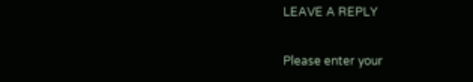LEAVE A REPLY

Please enter your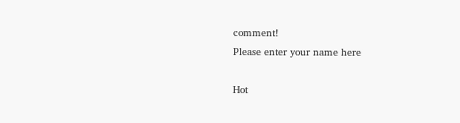comment!
Please enter your name here

Hot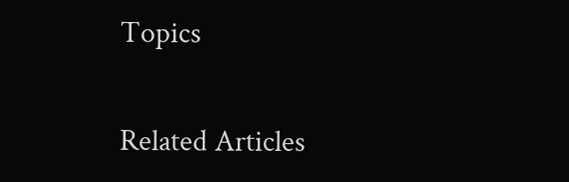Topics

Related Articles